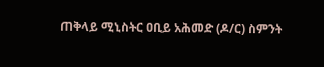ጠቅላይ ሚኒስትር ዐቢይ አሕመድ (ዶ/ር) ስምንት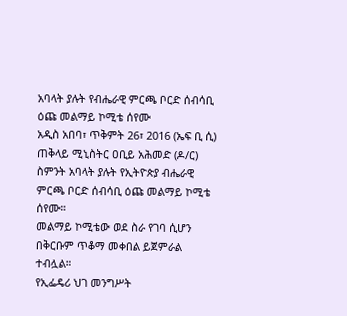አባላት ያሉት የብሔራዊ ምርጫ ቦርድ ሰብሳቢ ዕጩ መልማይ ኮሚቴ ሰየሙ
አዲስ አበባ፣ ጥቅምት 26፣ 2016 (ኤፍ ቢ ሲ) ጠቅላይ ሚኒስትር ዐቢይ አሕመድ (ዶ/ር) ስምንት አባላት ያሉት የኢትዮጵያ ብሔራዊ ምርጫ ቦርድ ሰብሳቢ ዕጩ መልማይ ኮሚቴ ሰየሙ።
መልማይ ኮሚቴው ወደ ስራ የገባ ሲሆን በቅርቡም ጥቆማ መቀበል ይጀምራል ተብሏል።
የኢፌዴሪ ህገ መንግሥት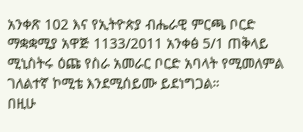አንቀጽ 102 እና የኢትዮጵያ ብሔራዊ ምርጫ ቦርድ ማቋቋሚያ አዋጅ 1133/2011 አንቀፅ 5/1 ጠቅላይ ሚኒስትሩ ዕጩ የስራ አመራር ቦርድ አባላት የሚመለምል ገለልተኛ ኮሚቴ እንደሚሰይሙ ይደነግጋል።
በዚሁ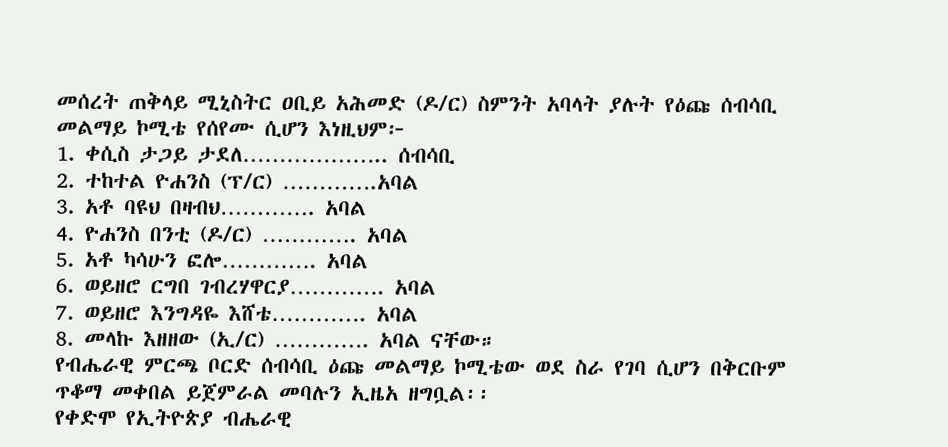መሰረት ጠቅላይ ሚኒስትር ዐቢይ አሕመድ (ዶ/ር) ስምንት አባላት ያሉት የዕጩ ሰብሳቢ መልማይ ኮሚቴ የሰየሙ ሲሆን እነዚህም፦
1. ቀሲስ ታጋይ ታደለ……………….. ሰብሳቢ
2. ተከተል ዮሐንስ (ፕ/ር) ………….አባል
3. አቶ ባዩህ በዛብህ…………. አባል
4. ዮሐንስ በንቲ (ዶ/ር) …………. አባል
5. አቶ ካሳሁን ፎሎ…………. አባል
6. ወይዘሮ ርግበ ገብረሃዋርያ…………. አባል
7. ወይዘሮ እንግዳዬ እሸቴ…………. አባል
8. መላኩ እዘዘው (ኢ/ር) …………. አባል ናቸው።
የብሔራዊ ምርጫ ቦርድ ሰብሳቢ ዕጩ መልማይ ኮሚቴው ወደ ስራ የገባ ሲሆን በቅርቡም ጥቆማ መቀበል ይጀምራል መባሉን ኢዜአ ዘግቧል፡፡
የቀድሞ የኢትዮጵያ ብሔራዊ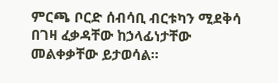ምርጫ ቦርድ ሰብሳቢ ብርቱካን ሚደቅሳ በገዛ ፈቃዳቸው ከኃላፊነታቸው መልቀቃቸው ይታወሳል።